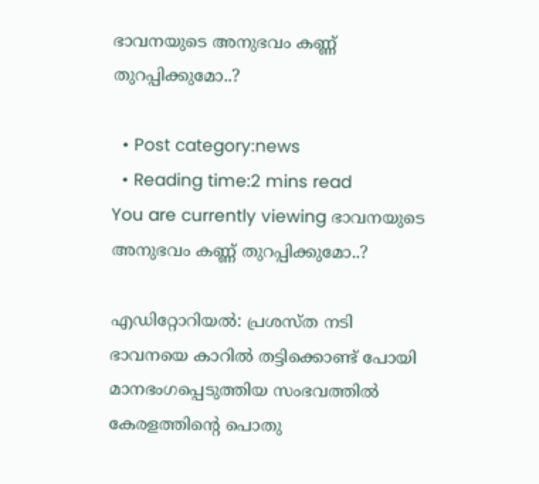ഭാവനയുടെ അനുഭവം കണ്ണ് തുറപ്പിക്കുമോ..?

  • Post category:news
  • Reading time:2 mins read
You are currently viewing ഭാവനയുടെ അനുഭവം കണ്ണ് തുറപ്പിക്കുമോ..?

എഡിറ്റോറിയല്‍: പ്രശസ്ത നടി ഭാവനയെ കാറില്‍ തട്ടിക്കൊണ്ട് പോയി മാനഭംഗപ്പെടുത്തിയ സംഭവത്തില്‍ കേരളത്തിന്റെ പൊതു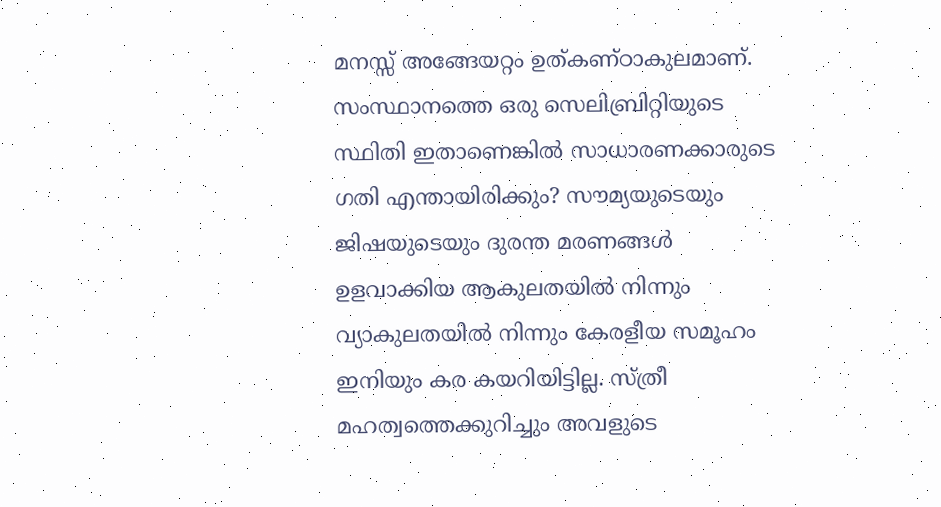മനസ്സ് അങ്ങേയറ്റം ഉത്കണ്ഠാകുലമാണ്. സംസ്ഥാനത്തെ ഒരു സെലിബ്രിറ്റിയുടെ സ്ഥിതി ഇതാണെങ്കില്‍ സാധാരണക്കാരുടെ ഗതി എന്തായിരിക്കും? സൗമ്യയുടെയും ജിഷയുടെയും ദുരന്ത മരണങ്ങള്‍ ഉളവാക്കിയ ആകുലതയില്‍ നിന്നും വ്യാകുലതയില്‍ നിന്നും കേരളീയ സമൂഹം ഇനിയും കര കയറിയിട്ടില്ല. സ്ത്രീ മഹത്വത്തെക്കുറിച്ചും അവളുടെ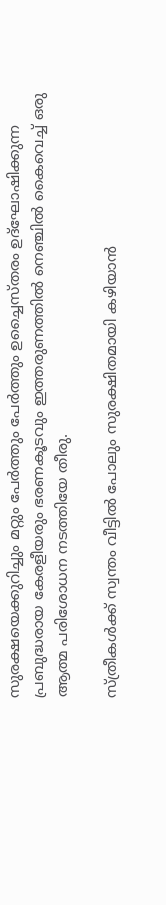സുരക്ഷയെക്കുറിച്ചും മറ്റും പേര്‍ത്തും പേര്‍ത്തും ഉച്ചൈസ്തരം ഉദ്‌ഘോഷിക്കുന്ന പ്രബുദ്ധരായ കേരളീയരും ഭരണകൂടവും ഇത്തരുണത്തില്‍ നെഞ്ചില്‍ കൈവെച്ച് ഒരു ആത്മ പരിശോധന നടത്തിയേ തീരു.

സ്ത്രീകള്‍ക്ക് സ്വന്തം വീട്ടില്‍ പോലും സുരക്ഷിതമായി കഴിയാന്‍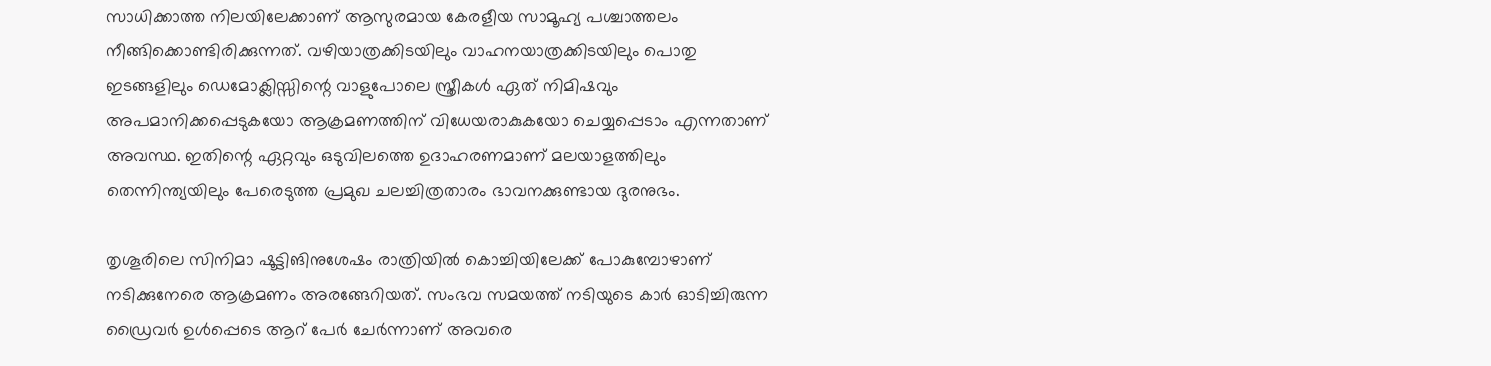സാധിക്കാത്ത നിലയിലേക്കാണ് ആസുരമായ കേരളീയ സാമൂഹ്യ പശ്ചാത്തലം നീങ്ങിക്കൊണ്ടിരിക്കുന്നത്. വഴിയാത്രക്കിടയിലും വാഹനയാത്രക്കിടയിലും പൊതു ഇടങ്ങളിലും ഡെമോക്ലിസ്സിന്റെ വാളുപോലെ സ്ത്രീകള്‍ ഏത് നിമിഷവും അപമാനിക്കപ്പെടുകയോ ആക്രമണത്തിന് വിധേയരാകുകയോ ചെയ്യപ്പെടാം എന്നതാണ് അവസ്ഥ. ഇതിന്റെ ഏറ്റവും ഒടുവിലത്തെ ഉദാഹരണമാണ് മലയാളത്തിലും തെന്നിന്ത്യയിലും പേരെടുത്ത പ്രമുഖ ചലച്ചിത്രതാരം ഭാവനക്കുണ്ടായ ദുരനുഭം.

തൃശൂരിലെ സിനിമാ ഷൂട്ടിങിനുശേഷം രാത്രിയില്‍ കൊച്ചിയിലേക്ക് പോകുമ്പോഴാണ് നടിക്കുനേരെ ആക്രമണം അരങ്ങേറിയത്. സംഭവ സമയത്ത് നടിയുടെ കാര്‍ ഓടിച്ചിരുന്ന ഡ്രൈവര്‍ ഉള്‍പ്പെടെ ആറ് പേര്‍ ചേര്‍ന്നാണ് അവരെ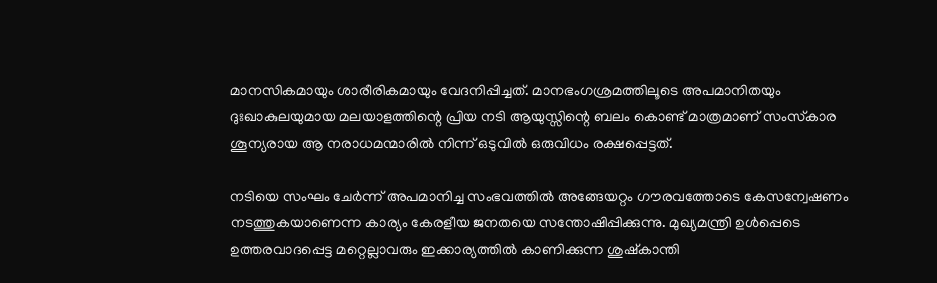മാനസികമായും ശാരീരികമായും വേദനിപ്പിച്ചത്. മാനഭംഗശ്രമത്തിലൂടെ അപമാനിതയും ദുഃഖാകുലയുമായ മലയാളത്തിന്റെ പ്രിയ നടി ആയുസ്സിന്റെ ബലം കൊണ്ട് മാത്രമാണ് സംസ്‌കാര ശൂന്യരായ ആ നരാധമന്മാരില്‍ നിന്ന് ഒടുവില്‍ ഒരുവിധം രക്ഷപ്പെട്ടത്.

നടിയെ സംഘം ചേര്‍ന്ന് അപമാനിച്ച സംഭവത്തില്‍ അങ്ങേയറ്റം ഗൗരവത്തോടെ കേസന്വേഷണം നടത്തുകയാണെന്ന കാര്യം കേരളീയ ജനതയെ സന്തോഷിപ്പിക്കുന്നു. മുഖ്യമന്ത്രി ഉള്‍പ്പെടെ ഉത്തരവാദപ്പെട്ട മറ്റെല്ലാവരും ഇക്കാര്യത്തില്‍ കാണിക്കുന്ന ശുഷ്‌കാന്തി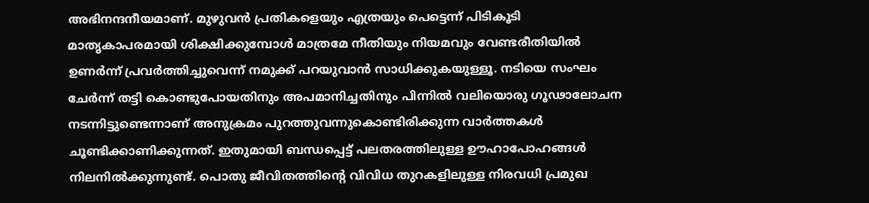അഭിനന്ദനീയമാണ്. മുഴുവന്‍ പ്രതികളെയും എത്രയും പെട്ടെന്ന് പിടികൂടി മാതൃകാപരമായി ശിക്ഷിക്കുമ്പോള്‍ മാത്രമേ നീതിയും നിയമവും വേണ്ടരീതിയില്‍ ഉണര്‍ന്ന് പ്രവര്‍ത്തിച്ചുവെന്ന് നമുക്ക് പറയുവാന്‍ സാധിക്കുകയുള്ളൂ. നടിയെ സംഘം ചേര്‍ന്ന് തട്ടി കൊണ്ടുപോയതിനും അപമാനിച്ചതിനും പിന്നില്‍ വലിയൊരു ഗൂഢാലോചന നടന്നിട്ടുണ്ടെന്നാണ് അനുക്രമം പുറത്തുവന്നുകൊണ്ടിരിക്കുന്ന വാര്‍ത്തകള്‍ ചൂണ്ടിക്കാണിക്കുന്നത്. ഇതുമായി ബന്ധപ്പെട്ട് പലതരത്തിലുള്ള ഊഹാപോഹങ്ങള്‍ നിലനില്‍ക്കുന്നുണ്ട്. പൊതു ജീവിതത്തിന്റെ വിവിധ തുറകളിലുള്ള നിരവധി പ്രമുഖ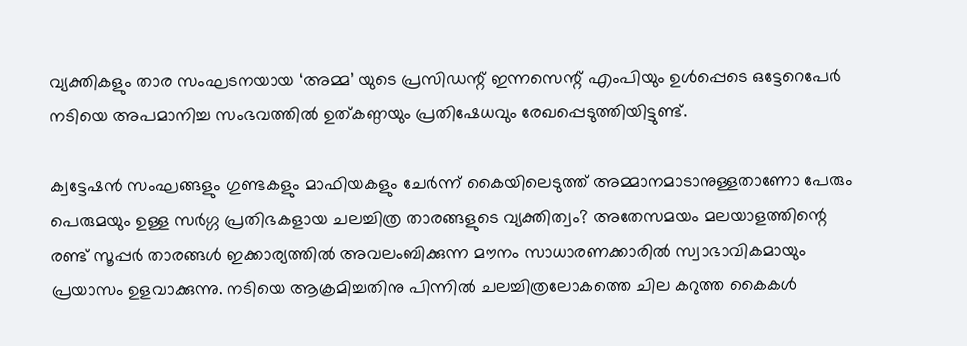വ്യക്തികളും താര സംഘടനയായ ‘അമ്മ’ യുടെ പ്രസിഡന്റ് ഇന്നസെന്റ് എംപിയും ഉള്‍പ്പെടെ ഒട്ടേറെപേര്‍ നടിയെ അപമാനിച്ച സംഭവത്തില്‍ ഉത്കണ്ഠയും പ്രതിഷേധവും രേഖപ്പെടുത്തിയിട്ടുണ്ട്.

ക്വട്ടേഷന്‍ സംഘങ്ങളും ഗുണ്ടകളും മാഫിയകളും ചേര്‍ന്ന് കൈയിലെടുത്ത് അമ്മാനമാടാനുള്ളതാണോ പേരും പെരുമയും ഉള്ള സര്‍ഗ്ഗ പ്രതിഭകളായ ചലച്ചിത്ര താരങ്ങളുടെ വ്യക്തിത്വം? അതേസമയം മലയാളത്തിന്റെ രണ്ട് സൂപ്പര്‍ താരങ്ങള്‍ ഇക്കാര്യത്തില്‍ അവലംബിക്കുന്ന മൗനം സാധാരണക്കാരില്‍ സ്വാഭാവികമായും പ്രയാസം ഉളവാക്കുന്നു. നടിയെ ആക്രമിച്ചതിനു പിന്നില്‍ ചലച്ചിത്രലോകത്തെ ചില കറുത്ത കൈകള്‍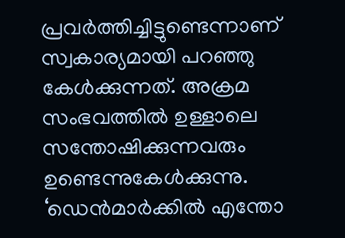പ്രവര്‍ത്തിച്ചിട്ടുണ്ടെന്നാണ് സ്വകാര്യമായി പറഞ്ഞു കേള്‍ക്കുന്നത്. അക്രമ സംഭവത്തില്‍ ഉള്ളാലെ സന്തോഷിക്കുന്നവരും ഉണ്ടെന്നുകേള്‍ക്കുന്നു. ‘ഡെന്‍മാര്‍ക്കില്‍ എന്തോ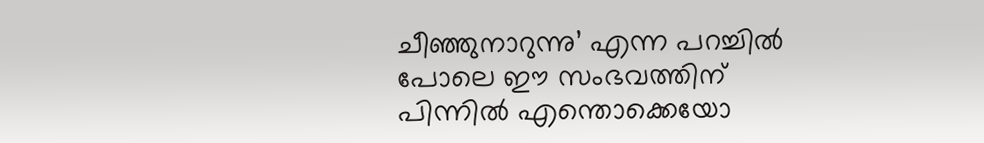ചീഞ്ഞുനാറുന്നു’ എന്ന പറച്ചില്‍ പോലെ ഈ സംഭവത്തിന് പിന്നില്‍ എന്തൊക്കെയോ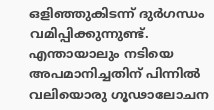ഒളിഞ്ഞുകിടന്ന് ദുര്‍ഗന്ധം വമിപ്പിക്കുന്നുണ്ട്. എന്തായാലും നടിയെ അപമാനിച്ചതിന് പിന്നില്‍ വലിയൊരു ഗൂഢാലോചന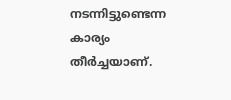നടന്നിട്ടുണ്ടെന്ന കാര്യം തീര്‍ച്ചയാണ്.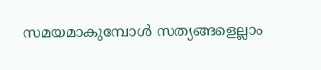സമയമാകുമ്പോള്‍ സത്യങ്ങളെല്ലാം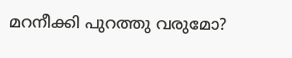മറനീക്കി പുറത്തു വരുമോ?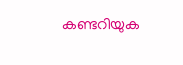കണ്ടറിയുക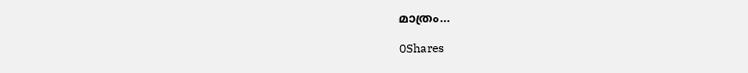മാത്രം…

0Shares